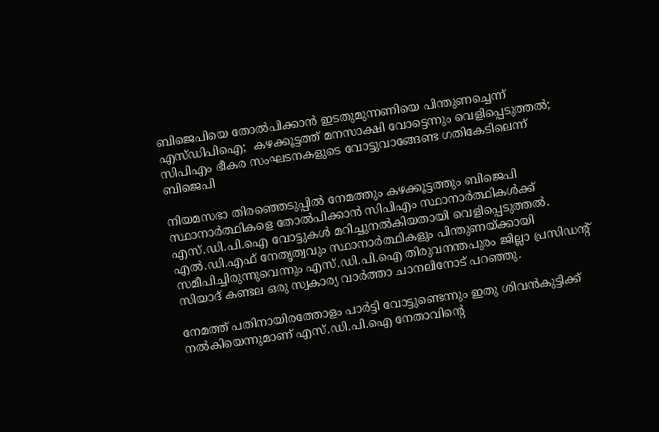ബിജെപിയെ തോല്‍പിക്കാന്‍ ഇടതുമുന്നണിയെ പിന്തുണച്ചെന്ന് എസ്ഡിപിഐ;  കഴക്കൂട്ടത്ത് മനസാക്ഷി വോട്ടെന്നും വെളിപ്പെടുത്തല്‍; സിപിഎം ഭീകര സംഘടനകളുടെ വോട്ടുവാങ്ങേണ്ട ഗതികേടിലെന്ന് ബിജെപി

നിയമസഭാ തിരഞ്ഞെടുപ്പില്‍ നേമത്തും കഴക്കൂട്ടത്തും ബിജെപി സ്ഥാനാര്‍ത്ഥികളെ തോല്‍പിക്കാന്‍ സിപിഎം സ്ഥാനാര്‍ത്ഥികള്‍ക്ക് എസ്.ഡി.പി.ഐ വോട്ടുകള്‍ മറിച്ചുനല്‍കിയതായി വെളിപ്പെടുത്തല്‍. എല്‍.ഡി.എഫ് നേതൃത്വവും സ്ഥാനാര്‍ത്ഥികളും പിന്തുണയ്ക്കായി സമീപിച്ചിരുന്നുവെന്നും എസ്.ഡി.പി.ഐ തിരുവനന്തപുരം ജില്ലാ പ്രസിഡന്റ് സിയാദ് കണ്ടല ഒരു സ്വകാര്യ വാര്‍ത്താ ചാനലിനോട് പറഞ്ഞു.

നേമത്ത് പതിനായിരത്തോളം പാര്‍ട്ടി വോട്ടുണ്ടെന്നും ഇതു ശിവന്‍കുട്ടിക്ക് നല്‍കിയെന്നുമാണ് എസ്.ഡി.പി.ഐ നേതാവിന്റെ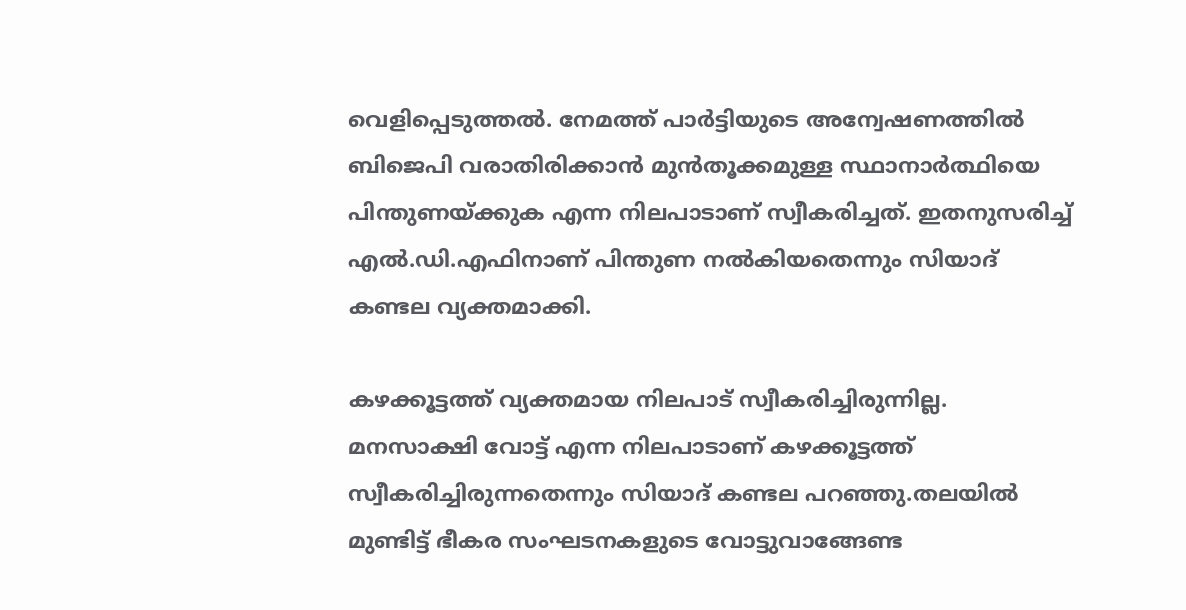വെളിപ്പെടുത്തല്‍. നേമത്ത് പാര്‍ട്ടിയുടെ അന്വേഷണത്തില്‍ ബിജെപി വരാതിരിക്കാന്‍ മുന്‍തൂക്കമുള്ള സ്ഥാനാര്‍ത്ഥിയെ പിന്തുണയ്ക്കുക എന്ന നിലപാടാണ് സ്വീകരിച്ചത്. ഇതനുസരിച്ച്‌ എല്‍.ഡി.എഫിനാണ് പിന്തുണ നല്‍കിയതെന്നും സിയാദ് കണ്ടല വ്യക്തമാക്കി.

കഴക്കൂട്ടത്ത് വ്യക്തമായ നിലപാട് സ്വീകരിച്ചിരുന്നില്ല. മനസാക്ഷി വോട്ട് എന്ന നിലപാടാണ് കഴക്കൂട്ടത്ത് സ്വീകരിച്ചിരുന്നതെന്നും സിയാദ് കണ്ടല പറഞ്ഞു.തലയില്‍ മുണ്ടിട്ട് ഭീകര സംഘടനകളുടെ വോട്ടുവാങ്ങേണ്ട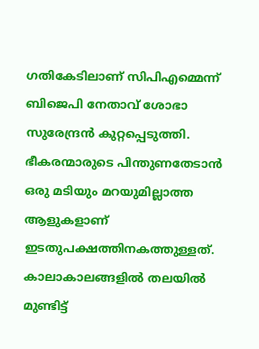ഗതികേടിലാണ് സിപിഎമ്മെന്ന് ബിജെപി നേതാവ് ശോഭാ സുരേന്ദ്രന്‍ കുറ്റപ്പെടുത്തി. ഭീകരന്മാരുടെ പിന്തുണതേടാന്‍ ഒരു മടിയും മറയുമില്ലാത്ത ആളുകളാണ് ഇടതുപക്ഷത്തിനകത്തുള്ളത്. കാലാകാലങ്ങളില്‍ തലയില്‍ മുണ്ടിട്ട്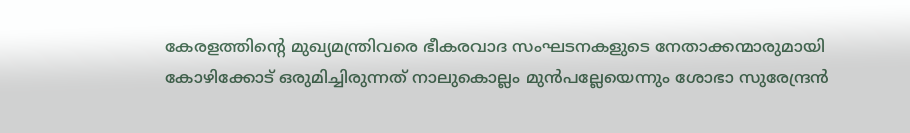കേരളത്തിന്റെ മുഖ്യമന്ത്രിവരെ ഭീകരവാദ സംഘടനകളുടെ നേതാക്കന്മാരുമായി കോഴിക്കോട് ഒരുമിച്ചിരുന്നത് നാലുകൊല്ലം മുന്‍പല്ലേയെന്നും ശോഭാ സുരേന്ദ്രന്‍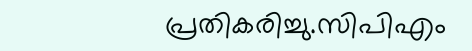പ്രതികരിച്ചു.സിപിഎം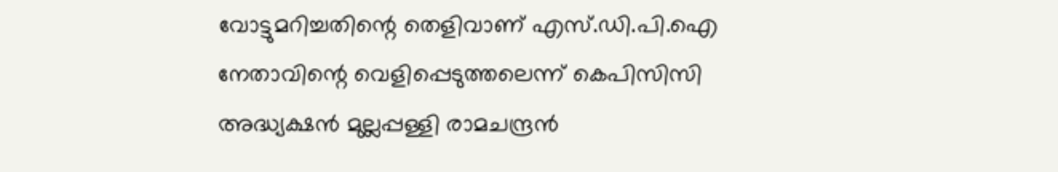വോട്ടുമറിച്ചതിന്റെ തെളിവാണ് എസ്.ഡി.പി.ഐ നേതാവിന്റെ വെളിപ്പെടുത്തലെന്ന് കെപിസിസി അദ്ധ്യക്ഷന്‍ മുല്ലപ്പള്ളി രാമചന്ദ്രന്‍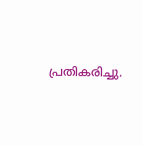പ്രതികരിച്ചു.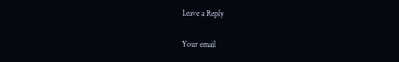Leave a Reply

Your email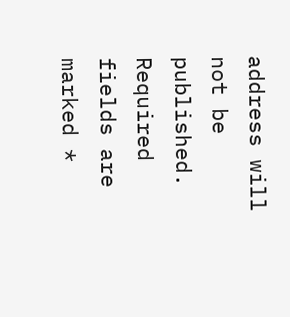address will not be published. Required fields are marked *